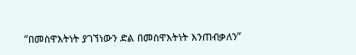“በመስዋእትነት ያገኘነውን ድል በመስዋእትነት እንጠብቃለን”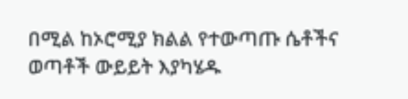በሚል ከኦሮሚያ ክልል የተውጣጡ ሴቶችና ወጣቶች ውይይት እያካሄዱ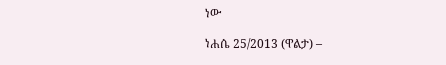ነው

ነሐሴ 25/2013 (ዋልታ) –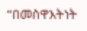“በመስዋእትነት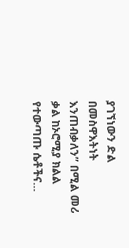ያገኘነውን ድል በመስዋእትነት እንጠብቃለን” በሚል መሪ ቃል ከኦሮሚያ ክልል የተውጣጡ ሴቶችና…